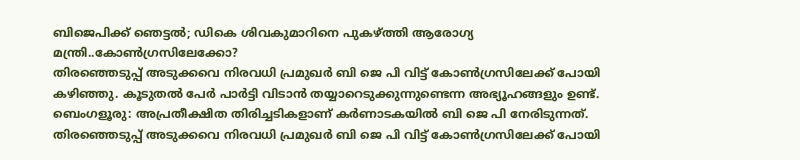ബിജെപിക്ക് ഞെട്ടൽ; ഡികെ ശിവകുമാറിനെ പുകഴ്ത്തി ആരോഗ്യ മന്ത്രി..കോൺഗ്രസിലേക്കോ?
തിരഞ്ഞെടുപ്പ് അടുക്കവെ നിരവധി പ്രമുഖർ ബി ജെ പി വിട്ട് കോൺഗ്രസിലേക്ക് പോയി കഴിഞ്ഞു. കൂടുതൽ പേർ പാർട്ടി വിടാൻ തയ്യാറെടുക്കുന്നുണ്ടെന്ന അഭ്യൂഹങ്ങളും ഉണ്ട്.
ബെംഗളൂരു: അപ്രതീക്ഷിത തിരിച്ചടികളാണ് കർണാടകയിൽ ബി ജെ പി നേരിടുന്നത്. തിരഞ്ഞെടുപ്പ് അടുക്കവെ നിരവധി പ്രമുഖർ ബി ജെ പി വിട്ട് കോൺഗ്രസിലേക്ക് പോയി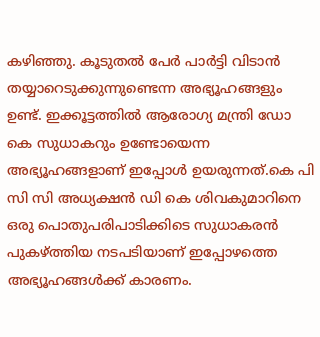കഴിഞ്ഞു. കൂടുതൽ പേർ പാർട്ടി വിടാൻ തയ്യാറെടുക്കുന്നുണ്ടെന്ന അഭ്യൂഹങ്ങളും ഉണ്ട്. ഇക്കൂട്ടത്തിൽ ആരോഗ്യ മന്ത്രി ഡോ കെ സുധാകറും ഉണ്ടോയെന്ന അഭ്യൂഹങ്ങളാണ് ഇപ്പോൾ ഉയരുന്നത്.കെ പി സി സി അധ്യക്ഷൻ ഡി കെ ശിവകുമാറിനെ ഒരു പൊതുപരിപാടിക്കിടെ സുധാകരൻ പുകഴ്ത്തിയ നടപടിയാണ് ഇപ്പോഴത്തെ അഭ്യൂഹങ്ങൾക്ക് കാരണം.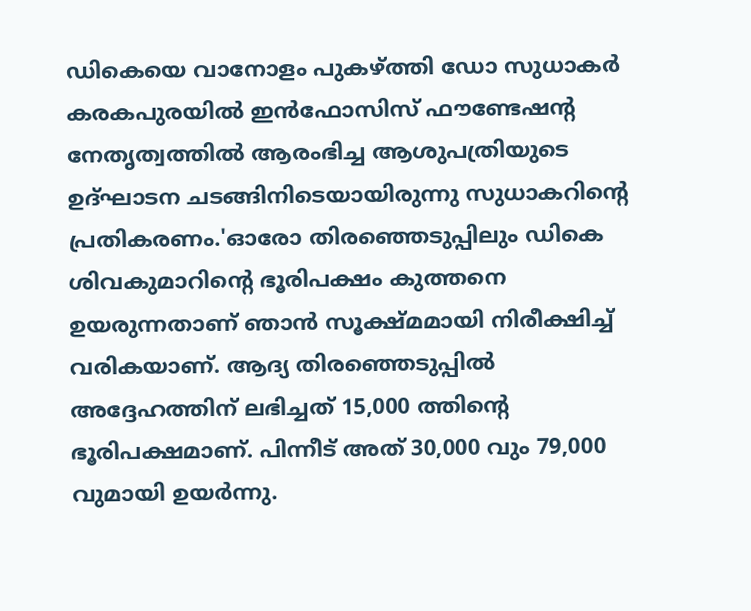ഡികെയെ വാനോളം പുകഴ്ത്തി ഡോ സുധാകർ
കരകപുരയിൽ ഇൻഫോസിസ് ഫൗണ്ടേഷന്റ നേതൃത്വത്തിൽ ആരംഭിച്ച ആശുപത്രിയുടെ ഉദ്ഘാടന ചടങ്ങിനിടെയായിരുന്നു സുധാകറിന്റെ പ്രതികരണം.'ഓരോ തിരഞ്ഞെടുപ്പിലും ഡികെ ശിവകുമാറിന്റെ ഭൂരിപക്ഷം കുത്തനെ ഉയരുന്നതാണ് ഞാൻ സൂക്ഷ്മമായി നിരീക്ഷിച്ച് വരികയാണ്. ആദ്യ തിരഞ്ഞെടുപ്പിൽ അദ്ദേഹത്തിന് ലഭിച്ചത് 15,000 ത്തിന്റെ ഭൂരിപക്ഷമാണ്. പിന്നീട് അത് 30,000 വും 79,000 വുമായി ഉയർന്നു.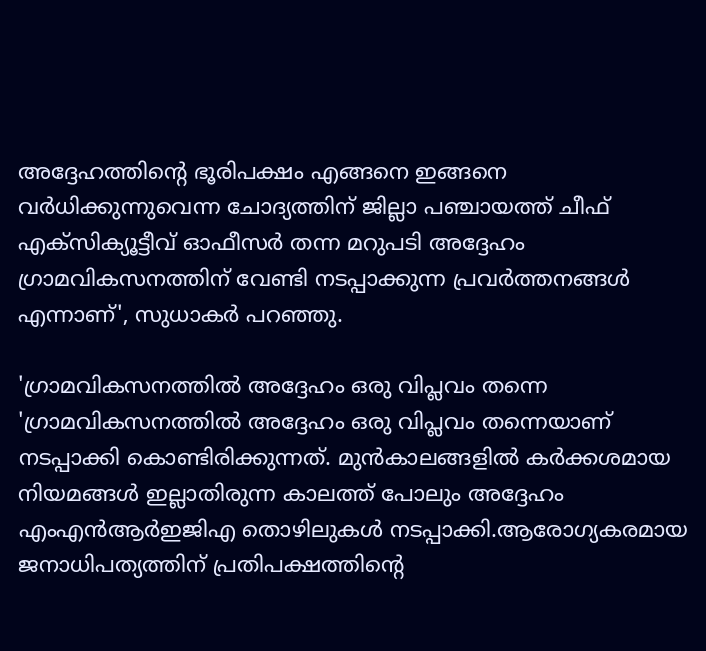അദ്ദേഹത്തിന്റെ ഭൂരിപക്ഷം എങ്ങനെ ഇങ്ങനെ വർധിക്കുന്നുവെന്ന ചോദ്യത്തിന് ജില്ലാ പഞ്ചായത്ത് ചീഫ് എക്സിക്യൂട്ടീവ് ഓഫീസർ തന്ന മറുപടി അദ്ദേഹം ഗ്രാമവികസനത്തിന് വേണ്ടി നടപ്പാക്കുന്ന പ്രവർത്തനങ്ങൾ എന്നാണ്', സുധാകർ പറഞ്ഞു.

'ഗ്രാമവികസനത്തിൽ അദ്ദേഹം ഒരു വിപ്ലവം തന്നെ
'ഗ്രാമവികസനത്തിൽ അദ്ദേഹം ഒരു വിപ്ലവം തന്നെയാണ് നടപ്പാക്കി കൊണ്ടിരിക്കുന്നത്. മുൻകാലങ്ങളിൽ കർക്കശമായ നിയമങ്ങൾ ഇല്ലാതിരുന്ന കാലത്ത് പോലും അദ്ദേഹം എംഎൻആർഇജിഎ തൊഴിലുകൾ നടപ്പാക്കി.ആരോഗ്യകരമായ ജനാധിപത്യത്തിന് പ്രതിപക്ഷത്തിന്റെ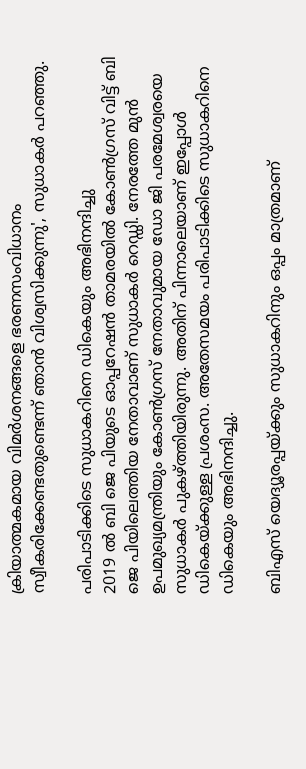ക്രിയാത്മകമായ വിമർശനങ്ങളെ ഭരണസംവിധാനം സ്വീകരിക്കേണ്ടതുണ്ടെന്ന് ഞാൻ വിശ്വസിക്കുന്നു', സുധാകർ പറഞ്ഞു.

പരിപാടിക്കിടെ സുധാകറിനെ ഡികെയും അഭിനന്ദിച്ചു
2019 ൽ ബി ജെ പിയുടെ ഓപ്പറേഷൻ താമരയിൽ കോൺഗ്രസ് വിട്ട് ബി ജെ പിയിലെത്തിയ നേതാവാണ് സുധാകർ റെഡ്ഡി. നേരത്തേ മുൻ ഉപമുഖ്യമന്ത്രിയും കോൺഗ്രസ് നേതാവുമായ ഡോ ജി പരമേശ്വരയെ സുധാകർ പുകഴ്ത്തിയിരുന്നു. അതിന് പിന്നാലെയാണ് ഇപ്പോൾ ഡികെയ്ക്കുള്ള പ്രശംസ. അതേസമയം പരിപാടിക്കിടെ സുധാകറിനെ ഡികെയും അഭിനന്ദിച്ചു.

ബിഎസ് യെദ്യൂരപ്പയ്ക്കും സുധാകറിനും ഒപ്പം മാത്രമാണ്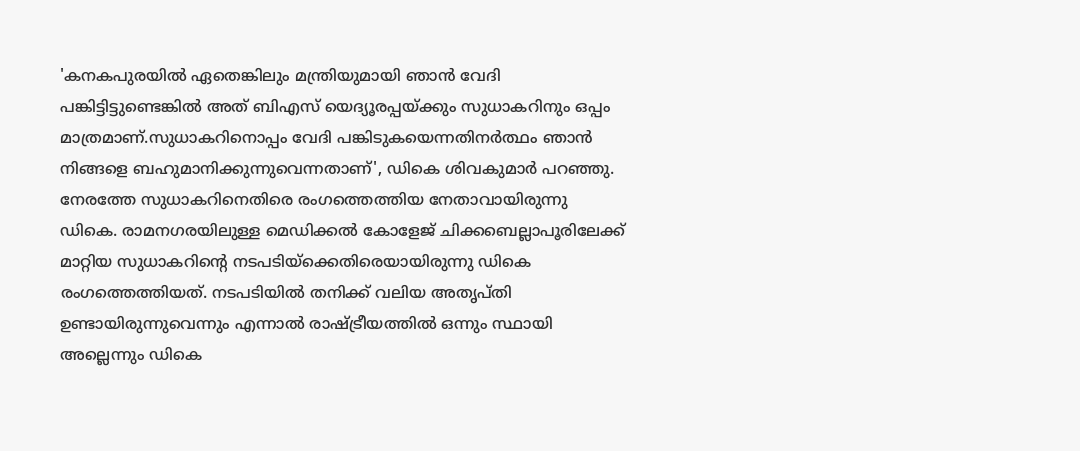'കനകപുരയിൽ ഏതെങ്കിലും മന്ത്രിയുമായി ഞാൻ വേദി പങ്കിട്ടിട്ടുണ്ടെങ്കിൽ അത് ബിഎസ് യെദ്യൂരപ്പയ്ക്കും സുധാകറിനും ഒപ്പം മാത്രമാണ്.സുധാകറിനൊപ്പം വേദി പങ്കിടുകയെന്നതിനർത്ഥം ഞാൻ നിങ്ങളെ ബഹുമാനിക്കുന്നുവെന്നതാണ്', ഡികെ ശിവകുമാർ പറഞ്ഞു. നേരത്തേ സുധാകറിനെതിരെ രംഗത്തെത്തിയ നേതാവായിരുന്നു ഡികെ. രാമനഗരയിലുള്ള മെഡിക്കൽ കോളേജ് ചിക്കബെല്ലാപൂരിലേക്ക് മാറ്റിയ സുധാകറിന്റെ നടപടിയ്ക്കെതിരെയായിരുന്നു ഡികെ രംഗത്തെത്തിയത്. നടപടിയിൽ തനിക്ക് വലിയ അതൃപ്തി ഉണ്ടായിരുന്നുവെന്നും എന്നാൽ രാഷ്ട്രീയത്തിൽ ഒന്നും സ്ഥായി അല്ലെന്നും ഡികെ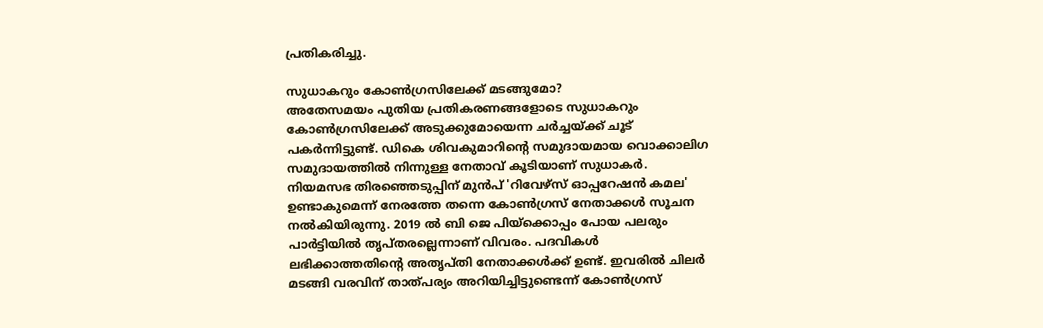പ്രതികരിച്ചു.

സുധാകറും കോൺഗ്രസിലേക്ക് മടങ്ങുമോ?
അതേസമയം പുതിയ പ്രതികരണങ്ങളോടെ സുധാകറും കോൺഗ്രസിലേക്ക് അടുക്കുമോയെന്ന ചർച്ചയ്ക്ക് ചൂട് പകർന്നിട്ടുണ്ട്. ഡികെ ശിവകുമാറിന്റെ സമുദായമായ വൊക്കാലിഗ സമുദായത്തിൽ നിന്നുള്ള നേതാവ് കൂടിയാണ് സുധാകർ. നിയമസഭ തിരഞ്ഞെടുപ്പിന് മുൻപ് 'റിവേഴ്സ് ഓപ്പറേഷൻ കമല' ഉണ്ടാകുമെന്ന് നേരത്തേ തന്നെ കോൺഗ്രസ് നേതാക്കൾ സൂചന നൽകിയിരുന്നു. 2019 ൽ ബി ജെ പിയ്ക്കൊപ്പം പോയ പലരും പാർട്ടിയിൽ തൃപ്തരല്ലെന്നാണ് വിവരം. പദവികൾ ലഭിക്കാത്തതിന്റെ അതൃപ്തി നേതാക്കൾക്ക് ഉണ്ട്. ഇവരിൽ ചിലർ മടങ്ങി വരവിന് താത്പര്യം അറിയിച്ചിട്ടുണ്ടെന്ന് കോൺഗ്രസ്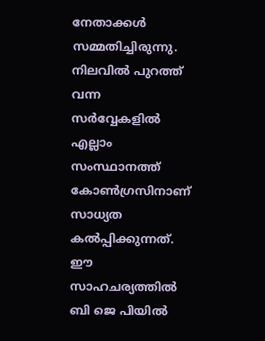നേതാക്കൾ സമ്മതിച്ചിരുന്നു. നിലവിൽ പുറത്ത് വന്ന സർവ്വേകളിൽ എല്ലാം സംസ്ഥാനത്ത് കോൺഗ്രസിനാണ് സാധ്യത കൽപ്പിക്കുന്നത്. ഈ സാഹചര്യത്തിൽ ബി ജെ പിയിൽ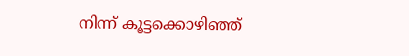നിന്ന് കൂട്ടക്കൊഴിഞ്ഞ്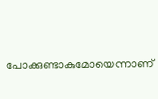പോക്കുണ്ടാകുമോയെന്നാണ്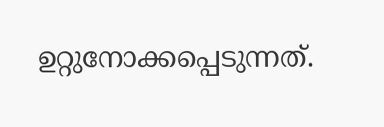ഉറ്റുനോക്കപ്പെടുന്നത്.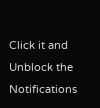Click it and Unblock the Notifications